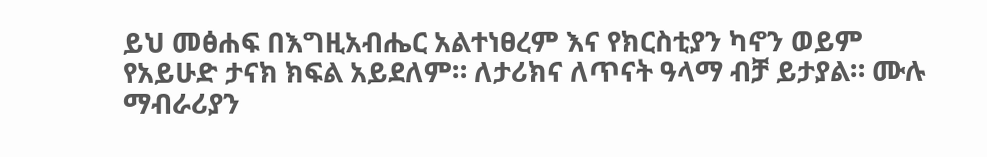ይህ መፅሐፍ በእግዚአብሔር አልተነፀረም እና የክርስቲያን ካኖን ወይም የአይሁድ ታናክ ክፍል አይደለም። ለታሪክና ለጥናት ዓላማ ብቻ ይታያል። ሙሉ ማብራሪያን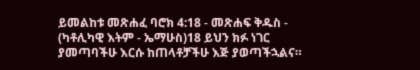ይመልከቱ መጽሐፈ ባሮክ 4:18 - መጽሐፍ ቅዱስ - (ካቶሊካዊ እትም - ኤማሁስ)18 ይህን ክፉ ነገር ያመጣባችሁ እርሱ ከጠላቶቻችሁ እጅ ያወጣችኋልና።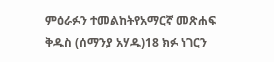ምዕራፉን ተመልከትየአማርኛ መጽሐፍ ቅዱስ (ሰማንያ አሃዱ)18 ክፉ ነገርን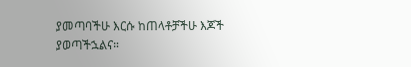ያመጣባችሁ እርሱ ከጠላቶቻችሁ እጆች ያወጣችኋልና።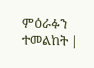ምዕራፉን ተመልከት |